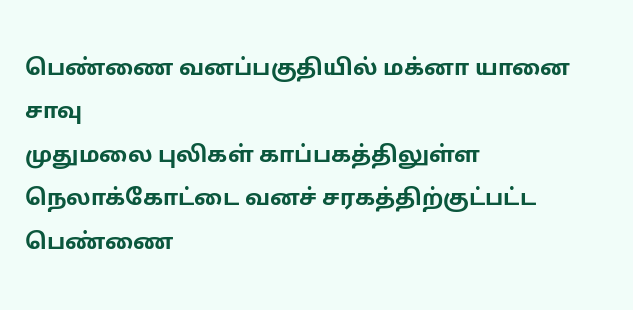பெண்ணை வனப்பகுதியில் மக்னா யானை சாவு
முதுமலை புலிகள் காப்பகத்திலுள்ள நெலாக்கோட்டை வனச் சரகத்திற்குட்பட்ட பெண்ணை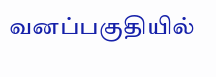வனப்பகுதியில்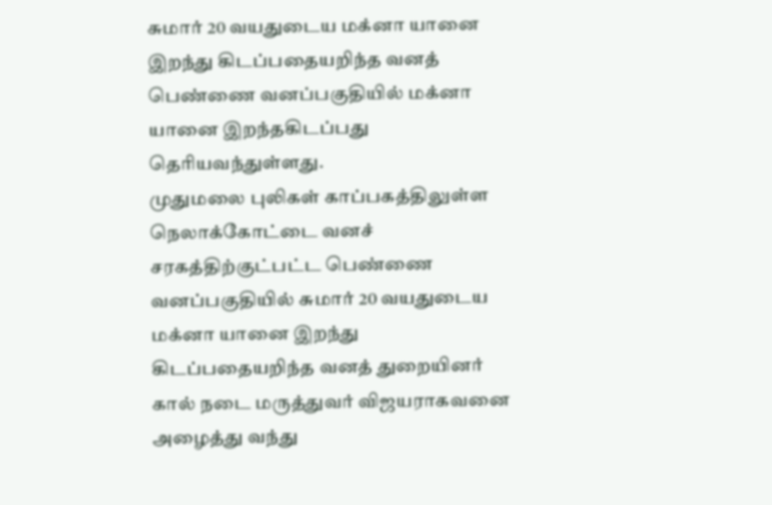சுமார் 20 வயதுடைய மக்னா யானை இறந்து கிடப்பதையறிந்த வனத்
பெண்ணை வனப்பகுதியில் மக்னா யானை இறந்தகிடப்பது தெரியவந்துள்ளது.
முதுமலை புலிகள் காப்பகத்திலுள்ள நெலாக்கோட்டை வனச் சரகத்திற்குட்பட்ட பெண்ணை வனப்பகுதியில் சுமார் 20 வயதுடைய மக்னா யானை இறந்து கிடப்பதையறிந்த வனத் துறையினர் கால் நடை மருத்துவர் விஜயராகவனை அழைத்து வந்து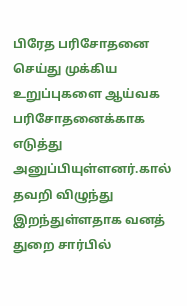பிரேத பரிசோதனை செய்து முக்கிய உறுப்புகளை ஆய்வக பரிசோதனைக்காக எடுத்து அனுப்பியுள்ளனர்.கால் தவறி விழுந்து இறந்துள்ளதாக வனத் துறை சார்பில்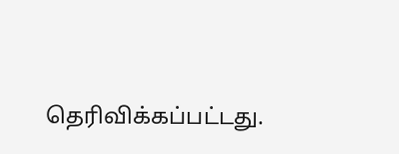தெரிவிக்கப்பட்டது.